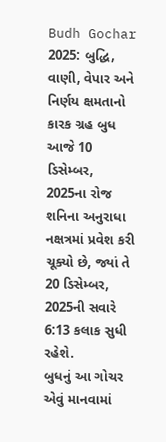Budh Gochar 2025: બુદ્ધિ, વાણી, વેપાર અને નિર્ણય ક્ષમતાનો કારક ગ્રહ બુધ આજે 10 ડિસેમ્બર, 2025ના રોજ શનિના અનુરાધા નક્ષત્રમાં પ્રવેશ કરી ચૂક્યો છે, જ્યાં તે 20 ડિસેમ્બર, 2025ની સવારે 6:13 કલાક સુધી રહેશે.
બુધનું આ ગોચર એવું માનવામાં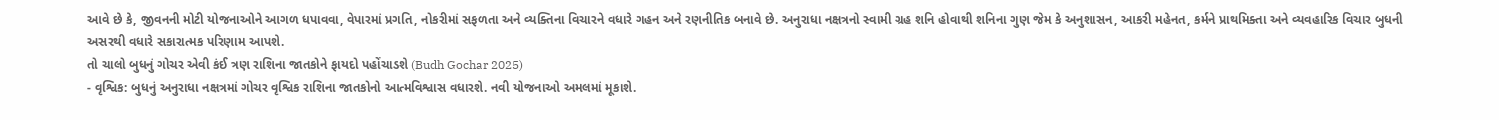આવે છે કે, જીવનની મોટી યોજનાઓને આગળ ધપાવવા, વેપારમાં પ્રગતિ, નોકરીમાં સફળતા અને વ્યક્તિના વિચારને વધારે ગહન અને રણનીતિક બનાવે છે. અનુરાધા નક્ષત્રનો સ્વામી ગ્રહ શનિ હોવાથી શનિના ગુણ જેમ કે અનુશાસન, આકરી મહેનત, કર્મને પ્રાથમિક્તા અને વ્યવહારિક વિચાર બુધની અસરથી વધારે સકારાત્મક પરિણામ આપશે.
તો ચાલો બુધનું ગોચર એવી કંઈ ત્રણ રાશિના જાતકોને ફાયદો પહોંચાડશે (Budh Gochar 2025)
- વૃશ્વિક: બુધનું અનુરાધા નક્ષત્રમાં ગોચર વૃશ્વિક રાશિના જાતકોનો આત્મવિશ્વાસ વધારશે. નવી યોજનાઓ અમલમાં મૂકાશે.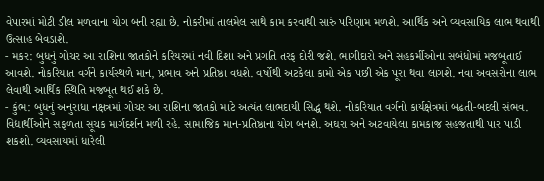વેપારમાં મોટી ડીલ મળવાના યોગ બની રહ્યા છે. નોકરીમાં તાલમેલ સાથે કામ કરવાથી સારું પરિણામ મળશે. આર્થિક અને વ્યવસાયિક લાભ થવાથી ઉત્સાહ બેવડાશે.
- મકર: બુધનું ગોચર આ રાશિના જાતકોને કરિયરમાં નવી દિશા અને પ્રગતિ તરફ દોરી જશે. ભાગીદારો અને સહકર્મીઓના સબંધોમાં મજબૂતાઈ આવશે. નોકરિયાત વર્ગને કાર્યસ્થળે માન, પ્રભાવ અને પ્રતિષ્ઠા વધશે. વર્ષોથી અટકેલા કામો એક પછી એક પૂરા થવા લાગશે. નવા અવસરોના લાભ લેવાથી આર્થિક સ્થિતિ મજબૂત થઈ શકે છે.
- કુંભ: બુધનું અનુરાધા નક્ષત્રમાં ગોચર આ રાશિના જાતકો માટે અત્યંત લાભદાયી સિદ્ધ થશે. નોકરિયાત વર્ગનો કાર્યક્ષેત્રમાં બઢતી-બદલી સંભવ. વિદ્યાર્થીઓને સફળતા સૂચક માર્ગદર્શન મળી રહે. સામાજિક માન-પ્રતિષ્ઠાના યોગ બનશે. અઘરા અને અટવાયેલા કામકાજ સહજતાથી પાર પાડી શકશો. વ્યવસાયમાં ધારેલી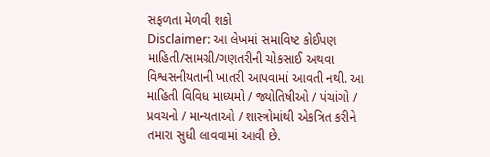સફળતા મેળવી શકો
Disclaimer: આ લેખમાં સમાવિષ્ટ કોઈપણ માહિતી/સામગ્રી/ગણતરીની ચોકસાઈ અથવા વિશ્વસનીયતાની ખાતરી આપવામાં આવતી નથી. આ માહિતી વિવિધ માધ્યમો / જ્યોતિષીઓ / પંચાંગો / પ્રવચનો / માન્યતાઓ / શાસ્ત્રોમાંથી એકત્રિત કરીને તમારા સુધી લાવવામાં આવી છે.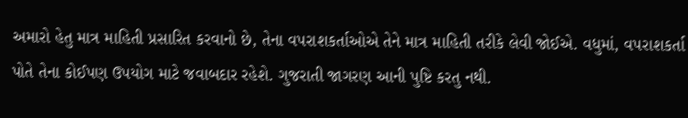અમારો હેતુ માત્ર માહિતી પ્રસારિત કરવાનો છે, તેના વપરાશકર્તાઓએ તેને માત્ર માહિતી તરીકે લેવી જોઈએ. વધુમાં, વપરાશકર્તા પોતે તેના કોઈપણ ઉપયોગ માટે જવાબદાર રહેશે. ગુજરાતી જાગરણ આની પુષ્ટિ કરતુ નથી.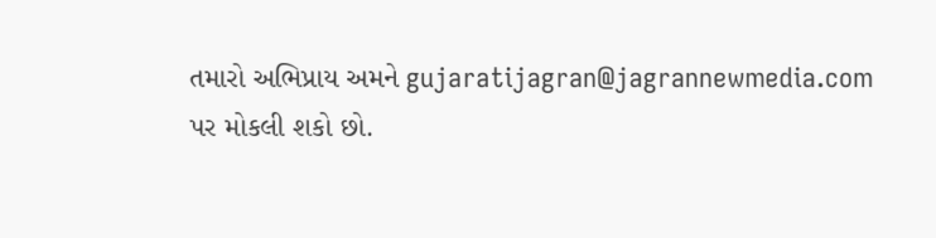તમારો અભિપ્રાય અમને gujaratijagran@jagrannewmedia.com પર મોકલી શકો છો.